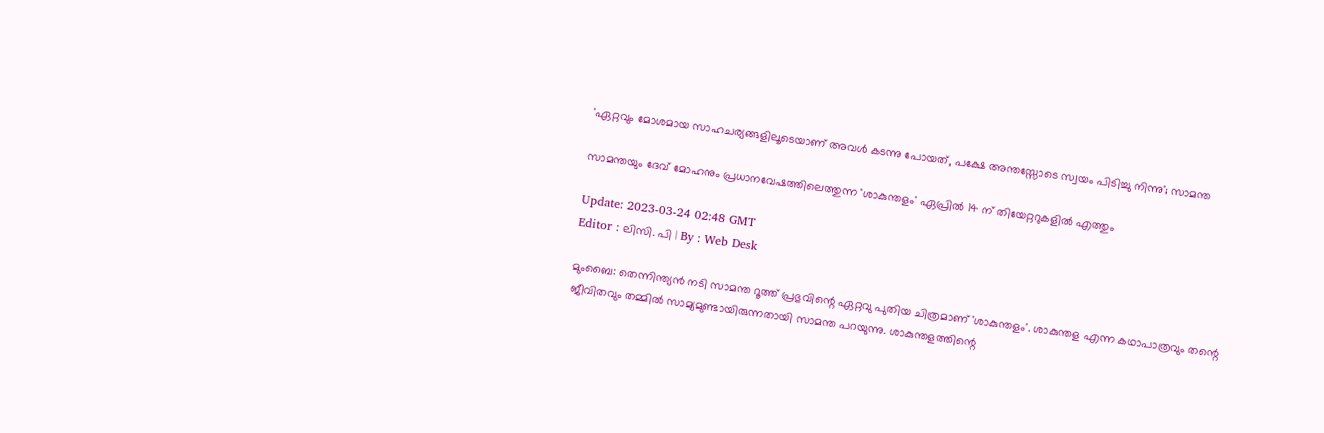'ഏറ്റവും മോശമായ സാഹചര്യങ്ങളിലൂടെയാണ് അവൾ കടന്നു പോയത്, പക്ഷേ അന്തസ്സോടെ സ്വയം പിടിച്ചു നിന്നു'; സാമന്ത

സാമന്തയും ദേവ് മോഹനും പ്രധാനവേഷത്തിലെത്തുന്ന 'ശാകുന്തളം' ഏപ്രിൽ 14 ന് തിയേറ്ററുകളിൽ എത്തും

Update: 2023-03-24 02:48 GMT
Editor : ലിസി. പി | By : Web Desk

മുംബൈ: തെന്നിന്ത്യൻ നടി സാമന്ത റൂത്ത് പ്രഭുവിന്റെ ഏറ്റവു പുതിയ ചിത്രമാണ് 'ശാകുന്തളം'. ശാകുന്തള എന്ന കഥാപാത്രവും തന്റെ ജീവിതവും തമ്മിൽ സാമ്യമുണ്ടായിരുന്നതായി സാമന്ത പറയുന്നു. ശാകുന്തളത്തിന്റെ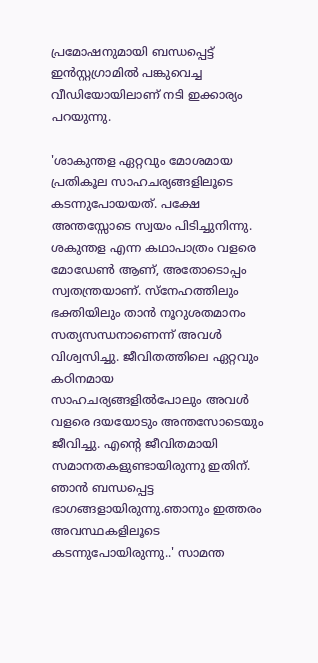പ്രമോഷനുമായി ബന്ധപ്പെട്ട് ഇൻസ്റ്റഗ്രാമിൽ പങ്കുവെച്ച വീഡിയോയിലാണ് നടി ഇക്കാര്യം പറയുന്നു.

'ശാകുന്തള ഏറ്റവും മോശമായ പ്രതികൂല സാഹചര്യങ്ങളിലൂടെ കടന്നുപോയയത്. പക്ഷേ അന്തസ്സോടെ സ്വയം പിടിച്ചുനിന്നു. ശകുന്തള എന്ന കഥാപാത്രം വളരെ മോഡേൺ ആണ്, അതോടൊപ്പം സ്വതന്ത്രയാണ്. സ്‌നേഹത്തിലും ഭക്തിയിലും താൻ നൂറുശതമാനം സത്യസന്ധനാണെന്ന് അവൾ വിശ്വസിച്ചു. ജീവിതത്തിലെ ഏറ്റവും കഠിനമായ സാഹചര്യങ്ങളിൽപോലും അവൾ വളരെ ദയയോടും അന്തസോടെയും ജീവിച്ചു. എന്റെ ജീവിതമായി സമാനതകളുണ്ടായിരുന്നു ഇതിന്. ഞാൻ ബന്ധപ്പെട്ട ഭാഗങ്ങളായിരുന്നു.ഞാനും ഇത്തരം അവസ്ഥകളിലൂടെ കടന്നുപോയിരുന്നു..' സാമന്ത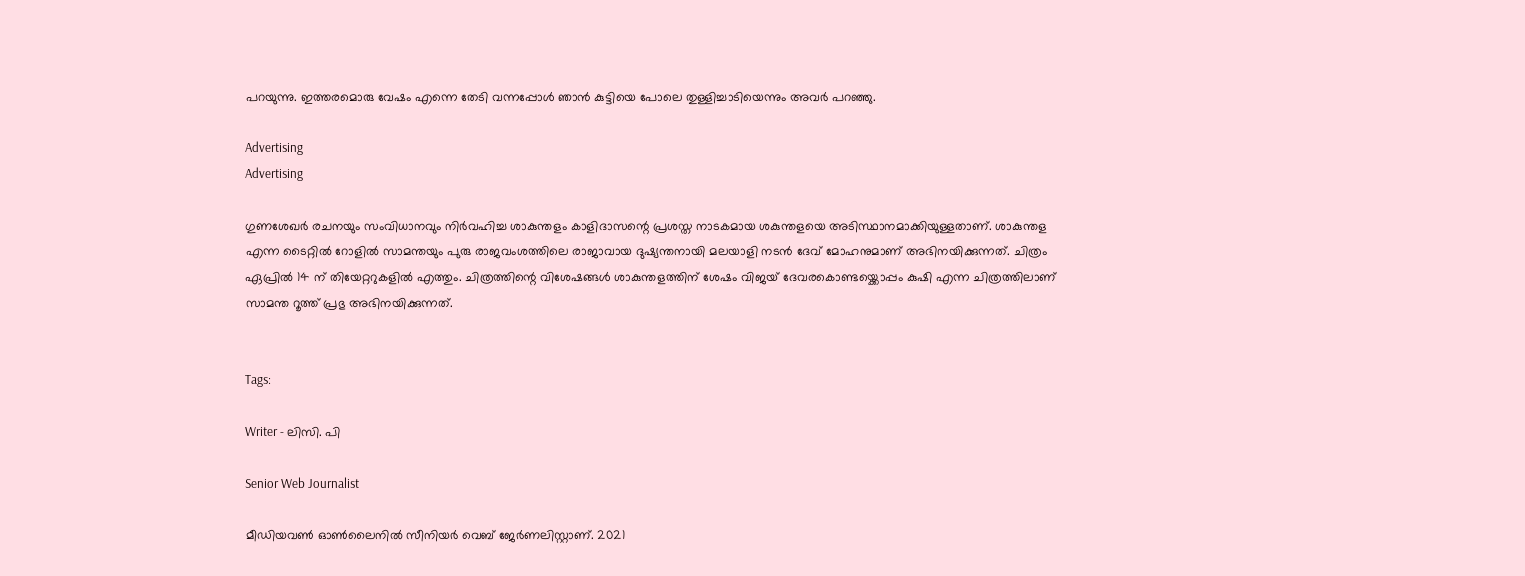പറയുന്നു. ഇത്തരമൊരു വേഷം എന്നെ തേടി വന്നപ്പോൾ ഞാൻ കുട്ടിയെ പോലെ തുള്ളിച്ചാടിയെന്നും അവർ പറഞ്ഞു.

Advertising
Advertising

ഗുണശേഖർ രചനയും സംവിധാനവും നിർവഹിച്ച ശാകുന്തളം കാളിദാസന്റെ പ്രശസ്ത നാടകമായ ശകുന്തളയെ അടിസ്ഥാനമാക്കിയുള്ളതാണ്. ശാകുന്തള എന്ന ടൈറ്റിൽ റോളിൽ സാമന്തയും പുരു രാജവംശത്തിലെ രാജാവായ ദുഷ്യന്തനായി മലയാളി നടൻ ദേവ് മോഹനുമാണ് അഭിനയിക്കുന്നത്. ചിത്രം ഏപ്രിൽ 14 ന് തിയേറ്ററുകളിൽ എത്തും. ചിത്രത്തിന്റെ വിശേഷങ്ങൾ ശാകുന്തളത്തിന് ശേഷം വിജയ് ദേവരകൊണ്ടയ്ക്കൊപ്പം കുഷി എന്ന ചിത്രത്തിലാണ് സാമന്ത റൂത്ത് പ്രഭു അഭിനയിക്കുന്നത്.


Tags:

Writer - ലിസി. പി

Senior Web Journalist

മീഡിയവൺ ഓൺലൈനിൽ സീനിയർ വെബ് ജേർണലിസ്റ്റാണ്. 2021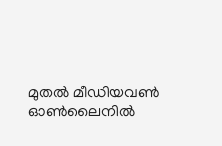മുതൽ മീഡിയവൺ ഓൺലൈനിൽ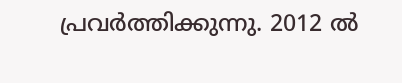പ്രവർത്തിക്കുന്നു. 2012 ല്‍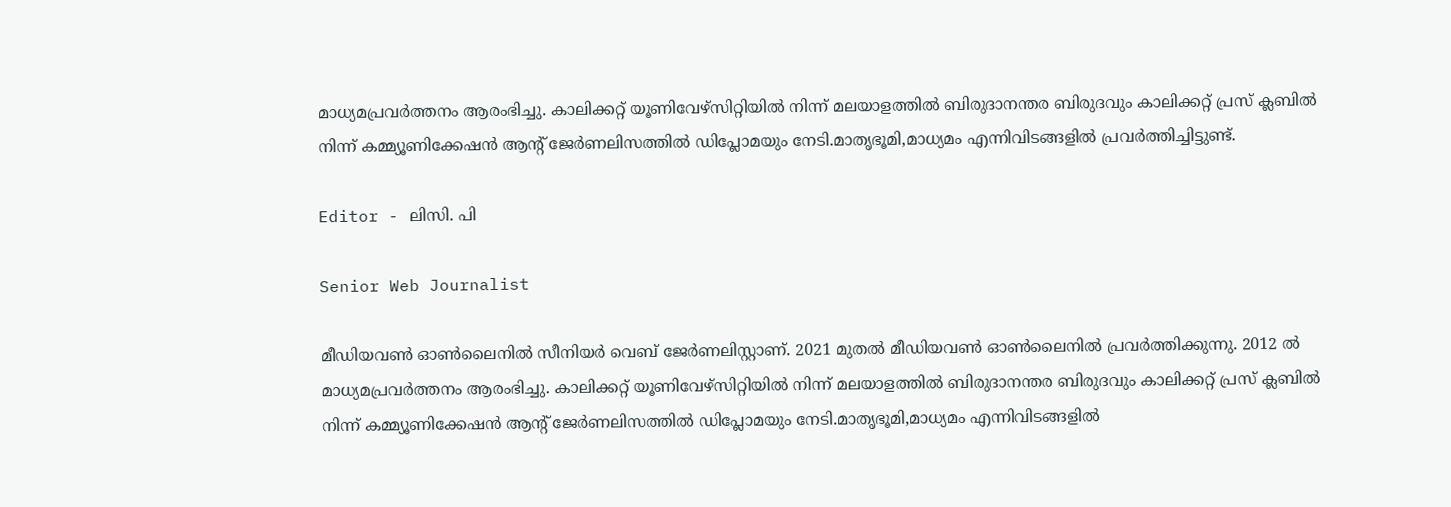മാധ്യമപ്രവര്‍ത്തനം ആരംഭിച്ചു. കാലിക്കറ്റ് യൂണിവേഴ്‌സിറ്റിയിൽ നിന്ന് മലയാളത്തിൽ ബിരുദാനന്തര ബിരുദവും കാലിക്കറ്റ് പ്രസ് ക്ലബിൽ നിന്ന് കമ്മ്യൂണിക്കേഷൻ ആന്റ് ജേർണലിസത്തിൽ ഡിപ്ലോമയും നേടി.മാതൃഭൂമി,മാധ്യമം എന്നിവിടങ്ങളിൽ പ്രവർത്തിച്ചിട്ടുണ്ട്.

Editor - ലിസി. പി

Senior Web Journalist

മീഡിയവൺ ഓൺലൈനിൽ സീനിയർ വെബ് ജേർണലിസ്റ്റാണ്. 2021 മുതൽ മീഡിയവൺ ഓൺലൈനിൽ പ്രവർത്തിക്കുന്നു. 2012 ല്‍ മാധ്യമപ്രവര്‍ത്തനം ആരംഭിച്ചു. കാലിക്കറ്റ് യൂണിവേഴ്‌സിറ്റിയിൽ നിന്ന് മലയാളത്തിൽ ബിരുദാനന്തര ബിരുദവും കാലിക്കറ്റ് പ്രസ് ക്ലബിൽ നിന്ന് കമ്മ്യൂണിക്കേഷൻ ആന്റ് ജേർണലിസത്തിൽ ഡിപ്ലോമയും നേടി.മാതൃഭൂമി,മാധ്യമം എന്നിവിടങ്ങളിൽ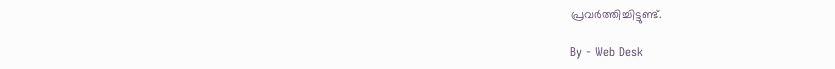പ്രവർത്തിച്ചിട്ടുണ്ട്.

By - Web Desk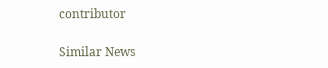contributor

Similar News